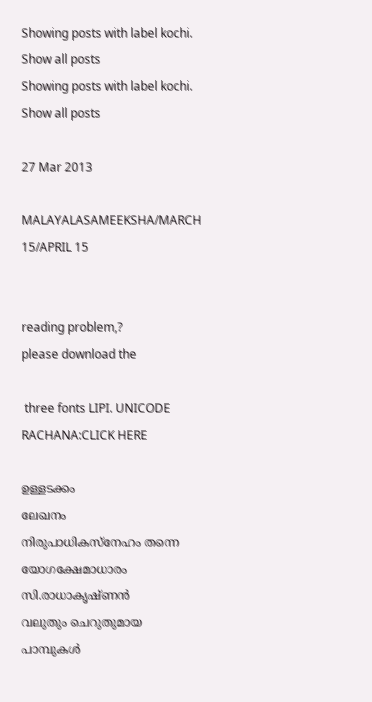Showing posts with label kochi. Show all posts
Showing posts with label kochi. Show all posts

27 Mar 2013

MALAYALASAMEEKSHA/MARCH 15/APRIL 15


reading problem,?
please download the

 three fonts LIPI. UNICODE RACHANA:CLICK HERE

ഉള്ളടക്കം
ലേഖനം
നിരുപാധികസ്നേഹം തന്നെ യോഗക്ഷേമാധാരം
സി.രാധാകൃഷ്ണൻ
വലുതും ചെറുതുമായ പാമ്പുകൾ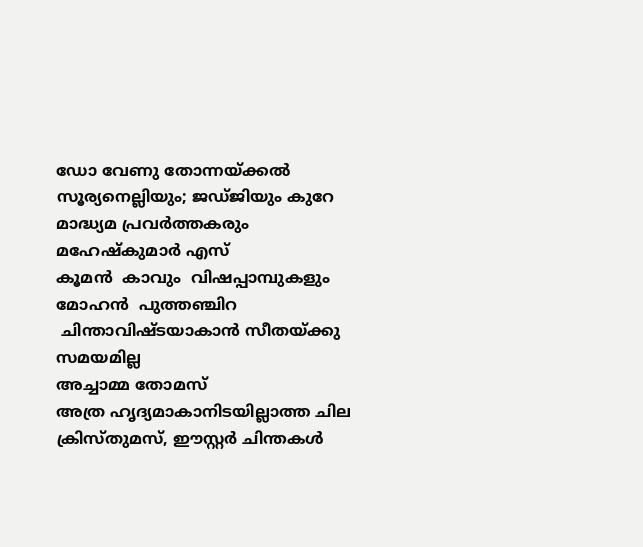ഡോ വേണു തോന്നയ്ക്കൽ
സൂര്യനെല്ലിയും; ജഡ്ജിയും കുറേ മാദ്ധ്യമ പ്രവർത്തകരും
മഹേഷ്കുമാർ എസ്
കൂമൻ  കാവും  വിഷപ്പാമ്പുകളും
മോഹൻ  പുത്തഞ്ചിറ
 ചിന്താവിഷ്ടയാകാൻ സീതയ്ക്കു സമയമില്ല
അച്ചാമ്മ തോമസ്‌
അത്ര ഹൃദ്യമാകാനിടയില്ലാത്ത ചില ക്രിസ്തുമസ്‌, ഈസ്റ്റർ ചിന്തകൾ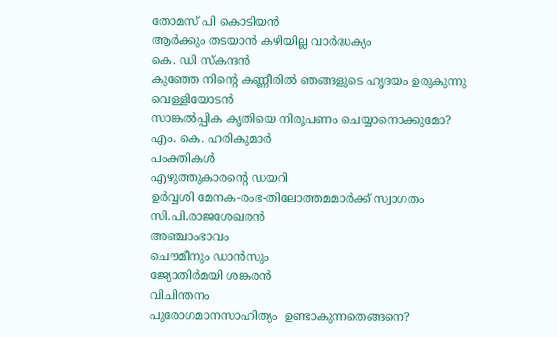തോമസ് പി കൊടിയൻ
ആർക്കും തടയാൻ കഴിയില്ല വാർദ്ധക്യം
കെ. ഡി സ്കന്ദൻ
കുഞ്ഞേ നിന്റെ കണ്ണീരിൽ ഞങ്ങളുടെ ഹൃദയം ഉരുകുന്നു
വെള്ളിയോടൻ
സാങ്കൽപ്പിക കൃതിയെ നിരൂപണം ചെയ്യാനൊക്കുമോ?
എം. കെ. ഹരികുമാർ
പംക്തികൾ
എഴുത്തുകാരന്റെ ഡയറി
ഉർവ്വശി മേനക-രംഭ-തിലോത്തമമാർക്ക്‌ സ്വാഗതം
സി.പി.രാജശേഖരൻ
അഞ്ചാംഭാവം
ചൌമീനും ഡാൻസും
ജ്യോതിർമയി ശങ്കരൻ
വിചിന്തനം
പുരോഗമാനസാഹിത്യം  ഉണ്ടാകുന്നതെങ്ങനെ?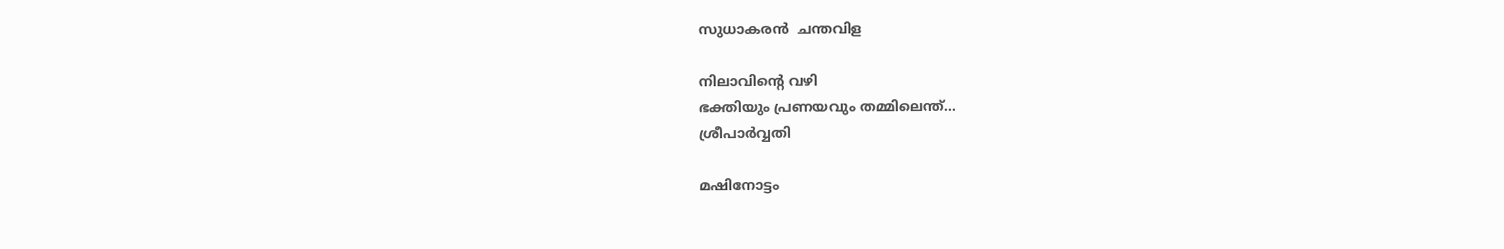സുധാകരൻ  ചന്തവിള

നിലാവിന്റെ വഴി
ഭക്തിയും പ്രണയവും തമ്മിലെന്ത്...
ശ്രീപാർവ്വതി

മഷിനോട്ടം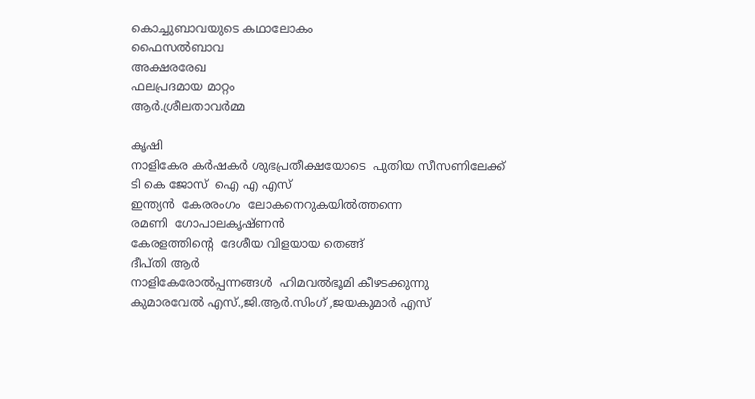കൊച്ചുബാവയുടെ കഥാലോകം
ഫൈസൽബാവ
അക്ഷരരേഖ
ഫലപ്രദമായ മാറ്റം
ആർ.ശ്രീലതാവർമ്മ

കൃഷി
നാളികേര കർഷകർ ശുഭപ്രതീക്ഷയോടെ  പുതിയ സീസണിലേക്ക്
ടി കെ ജോസ്  ഐ എ എസ്
ഇന്ത്യൻ  കേരരംഗം  ലോകനെറുകയിൽത്തന്നെ
രമണി  ഗോപാലകൃഷ്ണൻ
കേരളത്തിന്റെ  ദേശീയ വിളയായ തെങ്ങ്
ദീപ്തി ആർ
നാളികേരോൽപ്പന്നങ്ങൾ  ഹിമവൽഭൂമി കീഴടക്കുന്നു
കുമാരവേൽ എസ്‌.,ജി.ആർ.സിംഗ്‌ ,ജയകുമാർ എസ്‌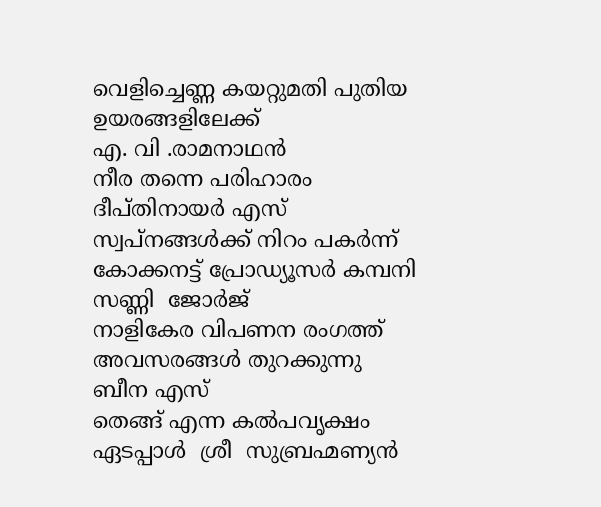വെളിച്ചെണ്ണ കയറ്റുമതി പുതിയ ഉയരങ്ങളിലേക്ക്
എ. വി .രാമനാഥൻ
നീര തന്നെ പരിഹാരം
ദീപ്തിനായർ എസ്
സ്വപ്നങ്ങൾക്ക്‌ നിറം പകർന്ന്‌ കോക്കനട്ട്‌ പ്രോഡ്യൂസർ കമ്പനി
സണ്ണി  ജോർജ്
നാളികേര വിപണന രംഗത്ത്‌ അവസരങ്ങൾ തുറക്കുന്നു
ബീന എസ്
തെങ്ങ്‌ എന്ന കൽപവൃക്ഷം
ഏടപ്പാൾ  ശ്രീ  സുബ്രഹ്മണ്യൻ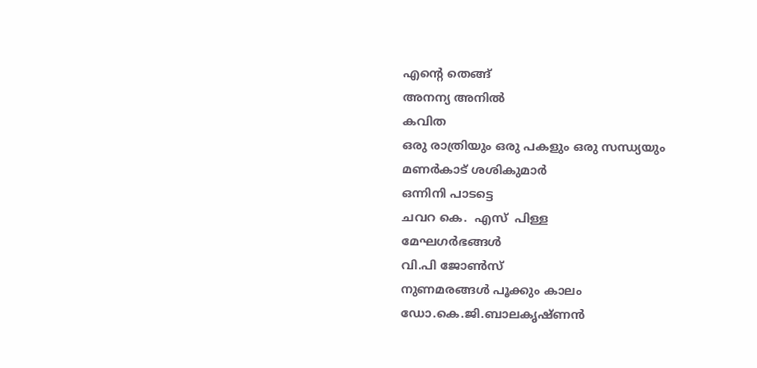എന്റെ തെങ്ങ്
അനന്യ അനിൽ
കവിത
ഒരു രാത്രിയും ഒരു പകളും ഒരു സന്ധ്യയും
മണർകാട് ശശികുമാർ
ഒന്നിനി പാടട്ടെ
ചവറ കെ.  എസ്  പിള്ള
മേഘഗർഭങ്ങൾ
വി.പി ജോണ്‍സ്
നുണമരങ്ങള്‍ പൂക്കും കാലം
ഡോ.കെ.ജി.ബാലകൃഷ്ണന്‍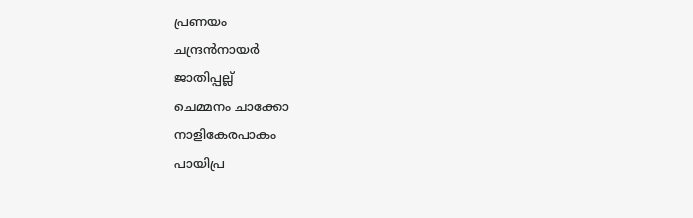പ്രണയം
ചന്ദ്രൻനായർ
ജാതിപ്പല്ല്
ചെമ്മനം ചാക്കോ
നാളികേരപാകം
പായിപ്ര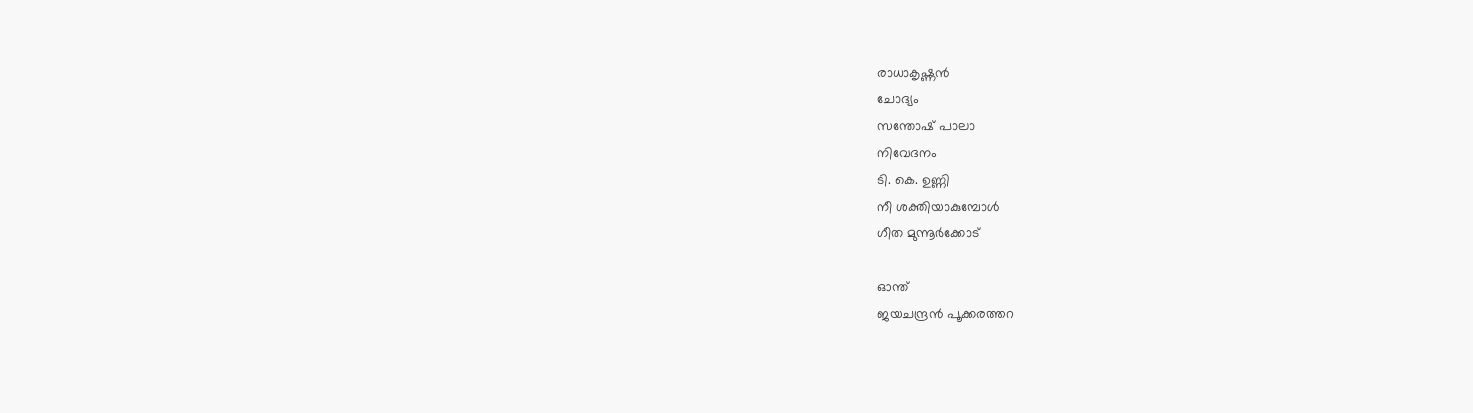രാധാകൃഷ്ണൻ
ചോദ്യം
സന്തോഷ് പാലാ
നിവേദനം
ടി. കെ. ഉണ്ണി
നീ ശക്തിയാകുമ്പോള്‍
ഗീത മുന്നൂര്‍ക്കോട്

ഓന്ത്
ജയചന്ദ്രന്‍ പൂക്കരത്തറ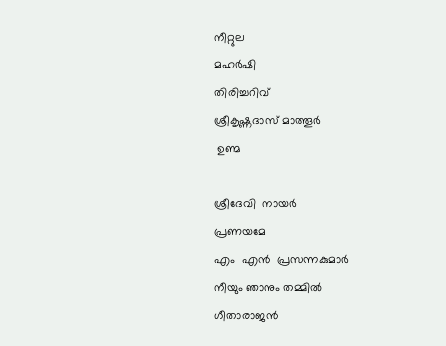നീറ്റുല
മഹർഷി
തിരിച്ചറിവ്‌
ശ്രീകൃഷ്ണദാസ്‌ മാത്തൂർ
 ഉണ്മ

ശ്രീദേവി  നായർ
പ്രണയമേ
എം  എൻ  പ്രസന്നകുമാർ
നീയും ഞാനും തമ്മിൽ
ഗീതാരാജൻ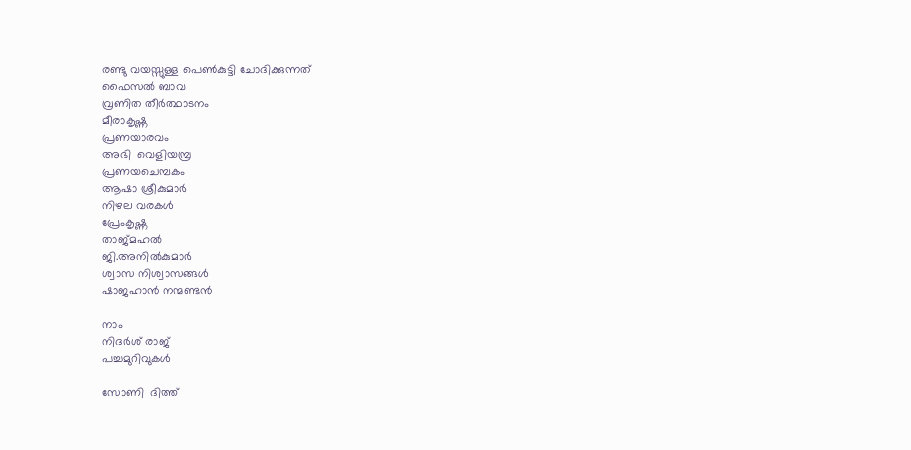രണ്ടു വയസ്സുള്ള പെണ്‍കുട്ടി ചോദിക്കുന്നത്
ഫൈസൽ ബാവ
വ്രണിത തീർത്ഥാടനം
മീരാകൃഷ്ണ
പ്രണയാരവം
അഭി  വെളിയമ്പ്ര
പ്രണയചെമ്പകം
ആഷാ ശ്രീകുമാർ
നിഴല വരകൾ
പ്രേംകൃഷ്ണ
താജ്മഹൽ
ജി.അനിൽകുമാർ
ശ്വാസ നിശ്വാസങ്ങള്‍
ഷാജഹാൻ നന്മണ്ടൻ

നാം
നിദർശ് രാജ്
പച്ചമുറിവുകൾ

സോണി  ദിത്ത്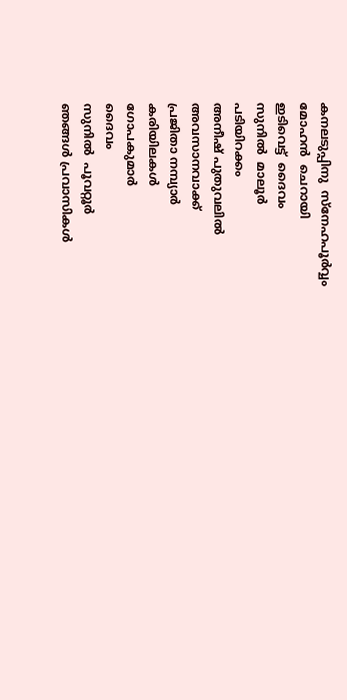കനലടുപ്പിനു  സ്നേഹപൂർവ്വം
മോഹൻ  ചെറായി
ഇടിവെട്ട്  ദൈവം
സുനിൽ  മാലൂർ
പടിയിറക്കം
അനീഷ് പുതുവലിൽ
അവസാനവാക്ക്
പ്രജിതാ നമ്പ്യാർ
കരിയിലകൾ
ഗോപകുമാർ
ദൈവം
സുനിൽ  പൂവറ്റൂർ
ഞങ്ങള്‍ പ്രവാസികള്‍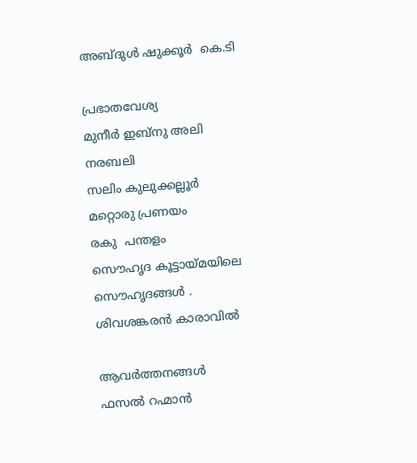അബ്ദുൾ ഷുക്കൂർ  കെ.ടി

പ്രഭാതവേശ്യ
മുനീർ ഇബ്നു അലി
നരബലി
സലിം കുലുക്കല്ലൂർ
മറ്റൊരു പ്രണയം
രകു  പന്തളം
സൌഹൃദ കൂട്ടായ്മയിലെ സൌഹൃദങ്ങൾ .
ശിവശങ്കരൻ കാരാവിൽ

ആവർത്തനങ്ങൾ
ഫസൽ റഹ്മാൻ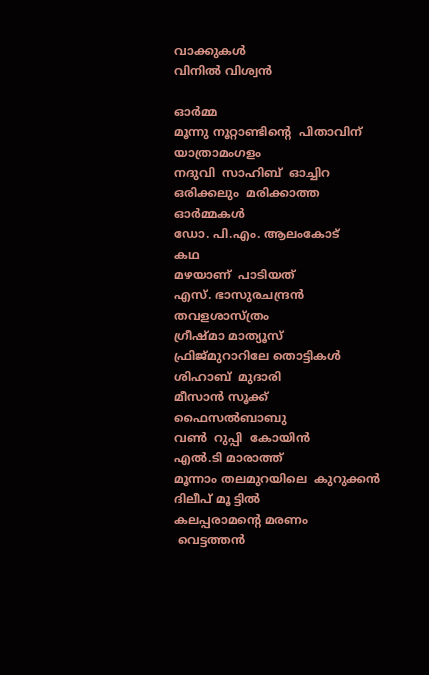വാക്കുകൾ
വിനിൽ വിശ്വൻ

ഓർമ്മ
മൂന്നു നൂറ്റാണ്ടിന്റെ  പിതാവിന് യാത്രാമംഗളം
നദുവി  സാഹിബ്  ഓച്ചിറ
ഒരിക്കലും  മരിക്കാത്ത  ഓർമ്മകൾ
ഡോ. പി.എം. ആലംകോട്
കഥ
മഴയാണ്  പാടിയത്
എസ്. ഭാസുരചന്ദ്രൻ
തവളശാസ്ത്രം
ഗ്രീഷ്മാ മാത്യൂസ്
ഫ്രിജ്മുറാറിലേ തൊട്ടികൾ
ശിഹാബ്  മുദാരി
മീസാൻ സൂക്ക്
ഫൈസൽബാബു
വണ്‍  റുപ്പി  കോയിൻ
എൽ.ടി മാരാത്ത്
മൂന്നാം തലമുറയിലെ  കുറുക്കൻ
ദിലീപ് മൂ ട്ടിൽ
കലപ്പരാമന്റെ മരണം
 വെട്ടത്തൻ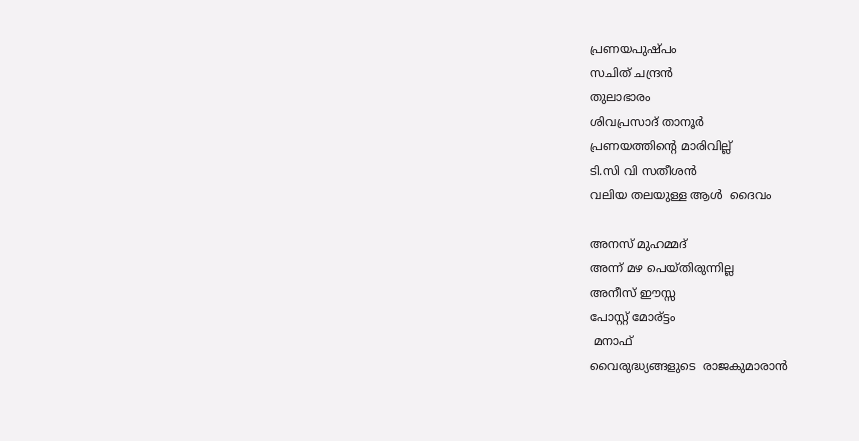പ്രണയപുഷ്പം
സചിത് ചന്ദ്രൻ
തുലാഭാരം
ശിവപ്രസാദ് താനൂർ
പ്രണയത്തിന്റെ മാരിവില്ല്
ടി.സി വി സതീശൻ
വലിയ തലയുള്ള ആൾ  ദൈവം

അനസ് മുഹമ്മദ്‌
അന്ന് മഴ പെയ്തിരുന്നില്ല
അനീസ് ഈസ്സ
പോസ്റ്റ് മോര്ട്ടം
 മനാഫ്
വൈരുദ്ധ്യങ്ങളുടെ  രാജകുമാരാൻ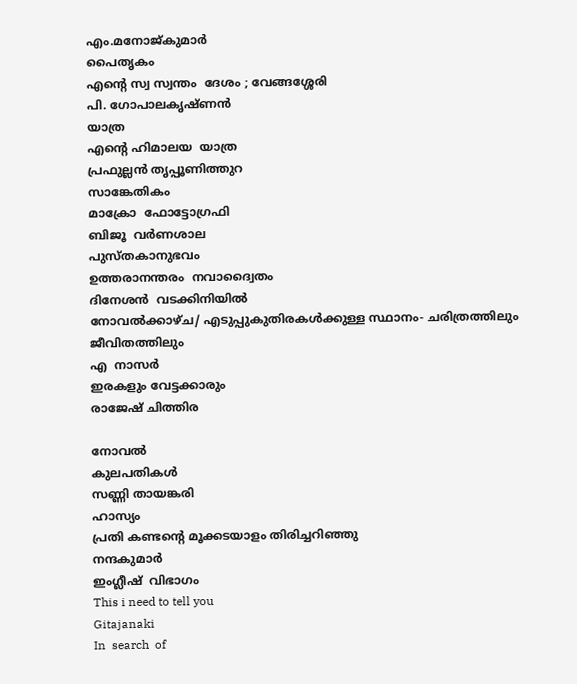എം.മനോജ്കുമാർ
പൈതൃകം
എന്റെ സ്വ സ്വന്തം  ദേശം ; വേങ്ങശ്ശേരി
പി. ഗോപാലകൃഷ്ണൻ
യാത്ര
എന്റെ ഹിമാലയ  യാത്ര
പ്രഫുല്ലൻ തൃപ്പൂണിത്തുറ
സാങ്കേതികം
മാക്രോ  ഫോട്ടോഗ്രഫി
ബിജൂ  വർണശാല
പുസ്തകാനുഭവം
ഉത്തരാനന്തരം  നവാദ്വൈതം
ദിനേശൻ  വടക്കിനിയിൽ
നോവൽക്കാഴ്ച/ എടുപ്പുകുതിരകൾക്കുള്ള സ്ഥാനം- ചരിത്രത്തിലും ജീവിതത്തിലും
എ  നാസർ
ഇരകളും വേട്ടക്കാരും
രാജേഷ് ചിത്തിര

നോവൽ
കുലപതികൾ
സണ്ണി തായങ്കരി
ഹാസ്യം
പ്രതി കണ്ടന്റെ മൂക്കടയാളം തിരിച്ചറിഞ്ഞു
നന്ദകുമാർ
ഇംഗ്ലീഷ്  വിഭാഗം
This i need to tell you
Gitajanaki
In  search  of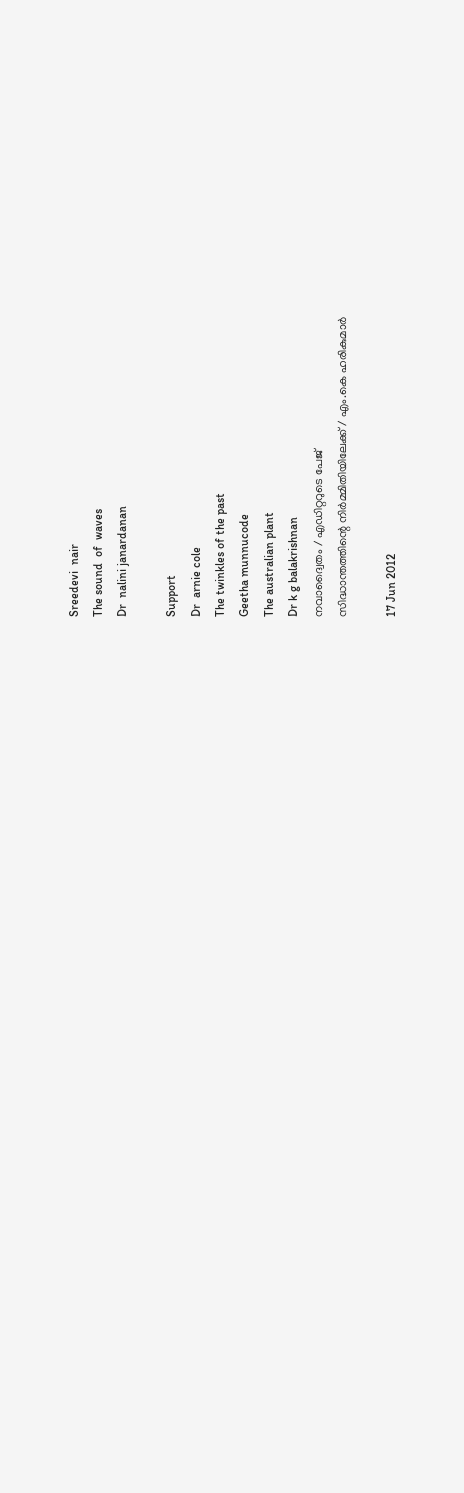Sreedevi  nair
The sound  of  waves
Dr  nalini janardanan

Support
Dr  arnie cole
The twinkles of the past
Geetha munnucode
The australian plant
Dr k g balakrishnan
നവാദ്വൈതം / എഡിറ്ററുടെ പേജ്
സിദ്ധാന്തത്തിന്റെ നിർമ്മിതിയിലേക്ക് / എം.കെ ഹരികുമാർ

17 Jun 2012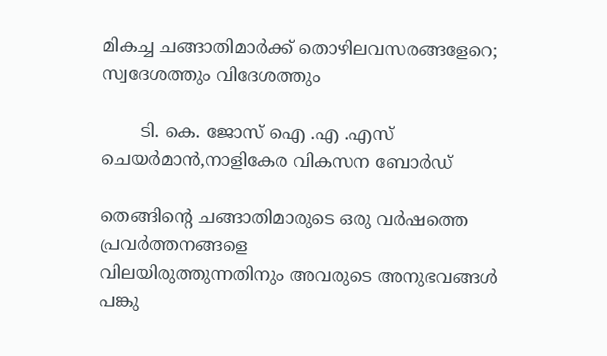മികച്ച ചങ്ങാതിമാർക്ക്‌ തൊഴിലവസരങ്ങളേറെ; സ്വദേശത്തും വിദേശത്തും

       ടി. കെ. ജോസ്‌ ഐ .എ .എസ്
ചെയർമാൻ,നാളികേര വികസന ബോർഡ്

തെങ്ങിന്റെ ചങ്ങാതിമാരുടെ ഒരു വർഷത്തെ പ്രവർത്തനങ്ങളെ
വിലയിരുത്തുന്നതിനും അവരുടെ അനുഭവങ്ങൾ പങ്കു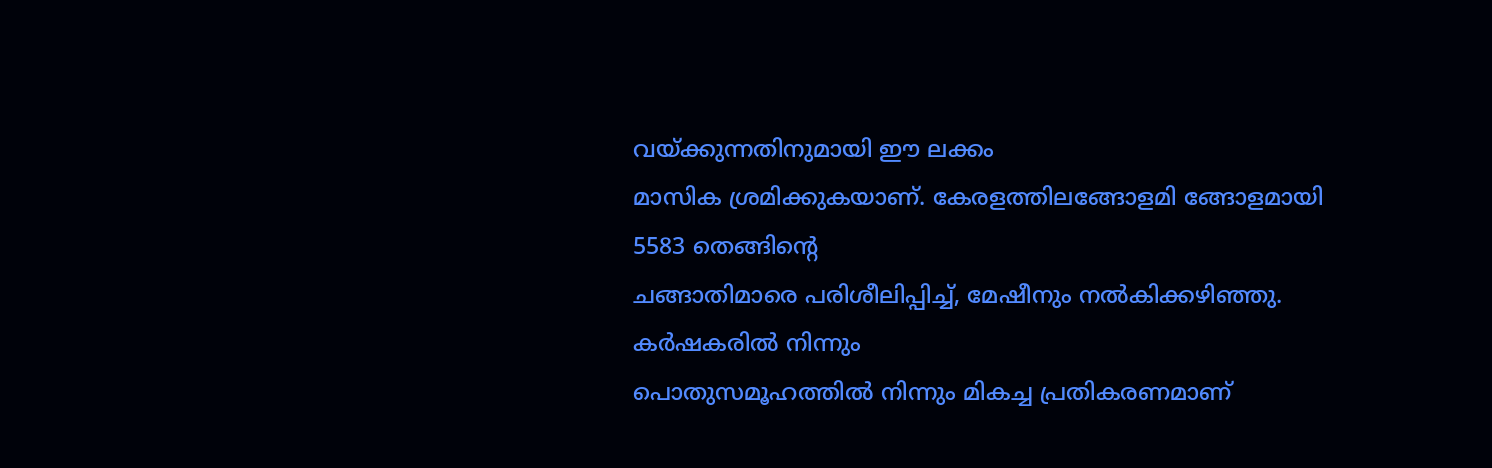വയ്ക്കുന്നതിനുമായി ഈ ലക്കം
മാസിക ശ്രമിക്കുകയാണ്‌. കേരളത്തിലങ്ങോളമി ങ്ങോളമായി 5583 തെങ്ങിന്റെ
ചങ്ങാതിമാരെ പരിശീലിപ്പിച്ച്‌, മേഷീനും നൽകിക്കഴിഞ്ഞു. കർഷകരിൽ നിന്നും
പൊതുസമൂഹത്തിൽ നിന്നും മികച്ച പ്രതികരണമാണ്‌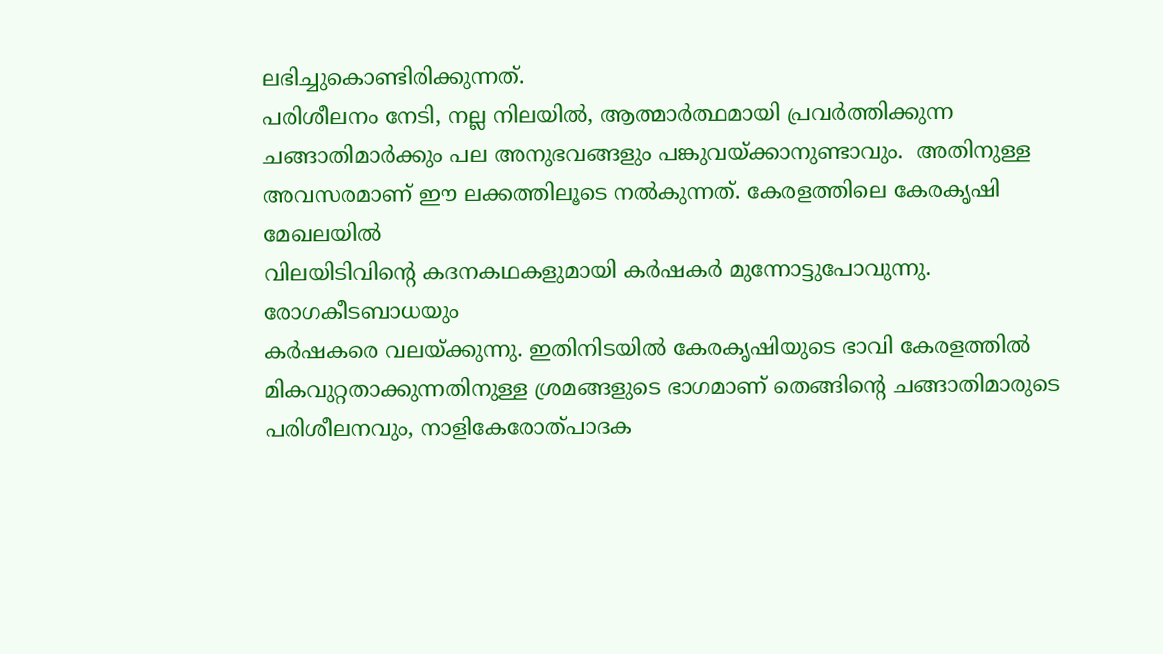ലഭിച്ചുകൊണ്ടിരിക്കുന്നത്‌.
പരിശീലനം നേടി, നല്ല നിലയിൽ, ആത്മാർത്ഥമായി പ്രവർത്തിക്കുന്ന
ചങ്ങാതിമാർക്കും പല അനുഭവങ്ങളും പങ്കുവയ്ക്കാനുണ്ടാവും.  അതിനുള്ള
അവസരമാണ്‌ ഈ ലക്കത്തിലൂടെ നൽകുന്നത്‌. കേരളത്തിലെ കേരകൃഷി മേഖലയിൽ
വിലയിടിവിന്റെ കദനകഥകളുമായി കർഷകർ മുന്നോട്ടുപോവുന്നു. രോഗകീടബാധയും
കർഷകരെ വലയ്ക്കുന്നു. ഇതിനിടയിൽ കേരകൃഷിയുടെ ഭാവി കേരളത്തിൽ
മികവുറ്റതാക്കുന്നതിനുള്ള ശ്രമങ്ങളുടെ ഭാഗമാണ്‌ തെങ്ങിന്റെ ചങ്ങാതിമാരുടെ
പരിശീലനവും, നാളികേരോത്പാദക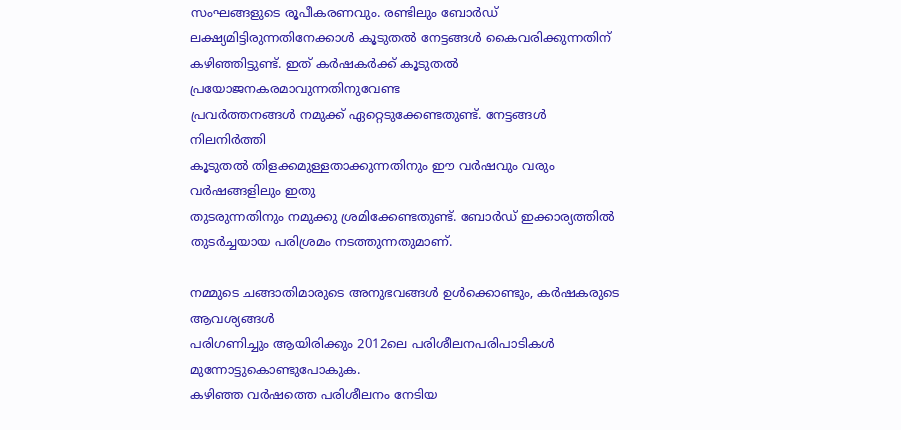സംഘങ്ങളുടെ രൂപീകരണവും. രണ്ടിലും ബോർഡ്‌
ലക്ഷ്യമിട്ടിരുന്നതിനേക്കാൾ കൂടുതൽ നേട്ടങ്ങൾ കൈവരിക്കുന്നതിന്‌
കഴിഞ്ഞിട്ടുണ്ട്‌. ഇത്‌ കർഷകർക്ക്‌ കൂടുതൽ പ്രയോജനകരമാവുന്നതിനുവേണ്ട
പ്രവർത്തനങ്ങൾ നമുക്ക്‌ ഏറ്റെടുക്കേണ്ടതുണ്ട്‌. നേട്ടങ്ങൾ നിലനിർത്തി
കൂടുതൽ തിളക്കമുള്ളതാക്കുന്നതിനും ഈ വർഷവും വരും വർഷങ്ങളിലും ഇതു
തുടരുന്നതിനും നമുക്കു ശ്രമിക്കേണ്ടതുണ്ട്‌. ബോർഡ്‌ ഇക്കാര്യത്തിൽ
തുടർച്ചയായ പരിശ്രമം നടത്തുന്നതുമാണ്‌.

നമ്മുടെ ചങ്ങാതിമാരുടെ അനുഭവങ്ങൾ ഉൾക്കൊണ്ടും, കർഷകരുടെ ആവശ്യങ്ങൾ
പരിഗണിച്ചും ആയിരിക്കും 2012ലെ പരിശീലനപരിപാടികൾ മുന്നോട്ടുകൊണ്ടുപോകുക.
കഴിഞ്ഞ വർഷത്തെ പരിശീലനം നേടിയ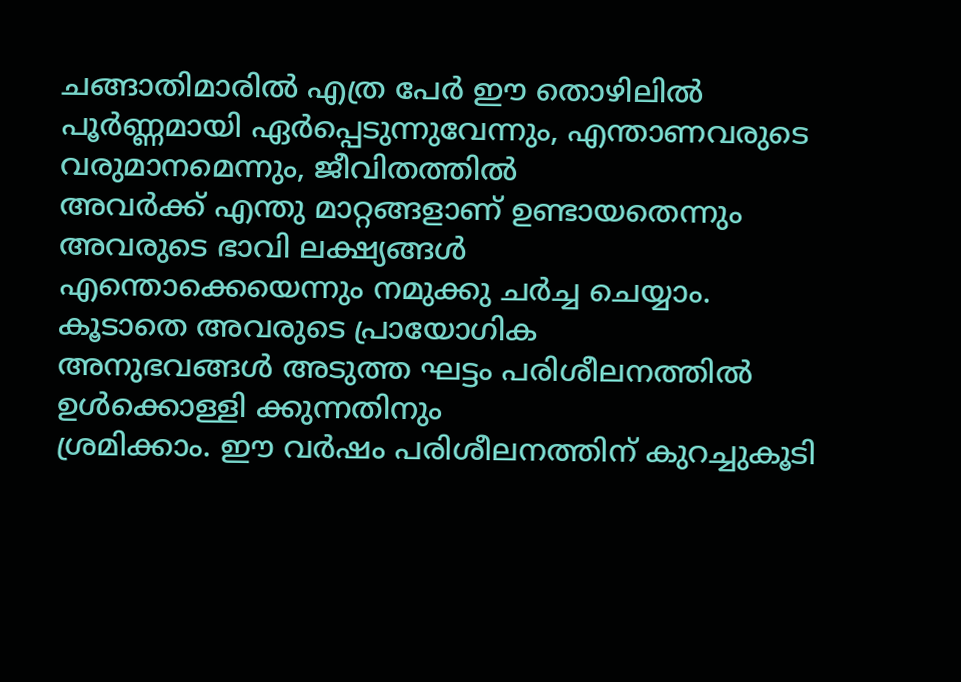ചങ്ങാതിമാരിൽ എത്ര പേർ ഈ തൊഴിലിൽ
പൂർണ്ണമായി ഏർപ്പെടുന്നുവേന്നും, എന്താണവരുടെ വരുമാനമെന്നും, ജീവിതത്തിൽ
അവർക്ക്‌ എന്തു മാറ്റങ്ങളാണ്‌ ഉണ്ടായതെന്നും അവരുടെ ഭാവി ലക്ഷ്യങ്ങൾ
എന്തൊക്കെയെന്നും നമുക്കു ചർച്ച ചെയ്യാം. കൂടാതെ അവരുടെ പ്രായോഗിക
അനുഭവങ്ങൾ അടുത്ത ഘട്ടം പരിശീലനത്തിൽ ഉൾക്കൊള്ളി ക്കുന്നതിനും
ശ്രമിക്കാം. ഈ വർഷം പരിശീലനത്തിന്‌ കുറച്ചുകൂടി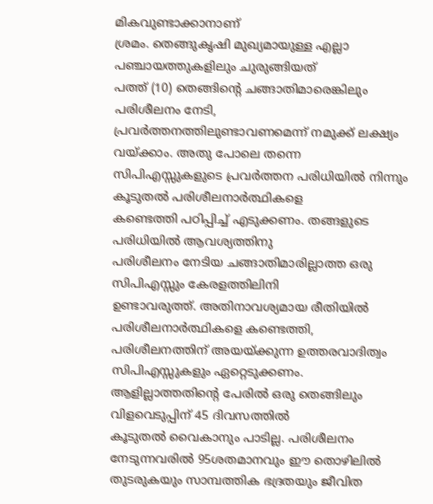മികവുണ്ടാക്കാനാണ്‌
ശ്രമം. തെങ്ങുകൃഷി മുഖ്യമായുള്ള എല്ലാ പഞ്ചായത്തുകളിലും ചുരുങ്ങിയത്‌
പത്ത്‌ (10) തെങ്ങിന്റെ ചങ്ങാതിമാരെങ്കിലും പരിശീലനം നേടി,
പ്രവർത്തനത്തിലുണ്ടാവണമെന്ന്‌ നമുക്ക്‌ ലക്ഷ്യം വയ്ക്കാം. അതു പോലെ തന്നെ
സിപിഎസ്സുകളുടെ പ്രവർത്തന പരിധിയിൽ നിന്നും കൂടുതൽ പരിശീലനാർത്ഥികളെ
കണ്ടെത്തി പഠിപ്പിച്ച്‌ എടുക്കണം. തങ്ങളുടെ പരിധിയിൽ ആവശ്യത്തിനു
പരിശീലനം നേടിയ ചങ്ങാതിമാരില്ലാത്ത ഒരു സിപിഎസ്സും കേരളത്തിലിനി
ഉണ്ടാവരുത്ത്‌. അതിനാവശ്യമായ രീതിയിൽ പരിശീലനാർത്ഥികളെ കണ്ടെത്തി,
പരിശീലനത്തിന്‌ അയയ്ക്കുന്ന ഉത്തരവാദിത്വം സിപിഎസ്സുകളും ഏറ്റെടുക്കണം.
ആളില്ലാത്തതിന്റെ പേരിൽ ഒരു തെങ്ങിലും വിളവെടുപ്പിന്‌ 45 ദിവസത്തിൽ
കൂടുതൽ വൈകാനും പാടില്ല. പരിശീലനം നേടുന്നവരിൽ 95ശതമാനവും ഈ തൊഴിലിൽ
തുടരുകയും സാമ്പത്തിക ഭദ്രതയും ജീവിത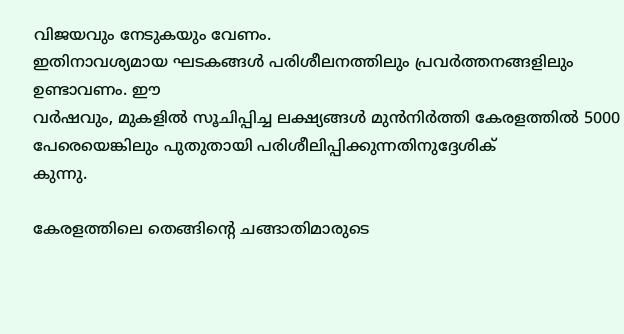വിജയവും നേടുകയും വേണം.
ഇതിനാവശ്യമായ ഘടകങ്ങൾ പരിശീലനത്തിലും പ്രവർത്തനങ്ങളിലും ഉണ്ടാവണം. ഈ
വർഷവും, മുകളിൽ സൂചിപ്പിച്ച ലക്ഷ്യങ്ങൾ മുൻനിർത്തി കേരളത്തിൽ 5000
പേരെയെങ്കിലും പുതുതായി പരിശീലിപ്പിക്കുന്നതിനുദ്ദേശിക്
കുന്നു.

കേരളത്തിലെ തെങ്ങിന്റെ ചങ്ങാതിമാരുടെ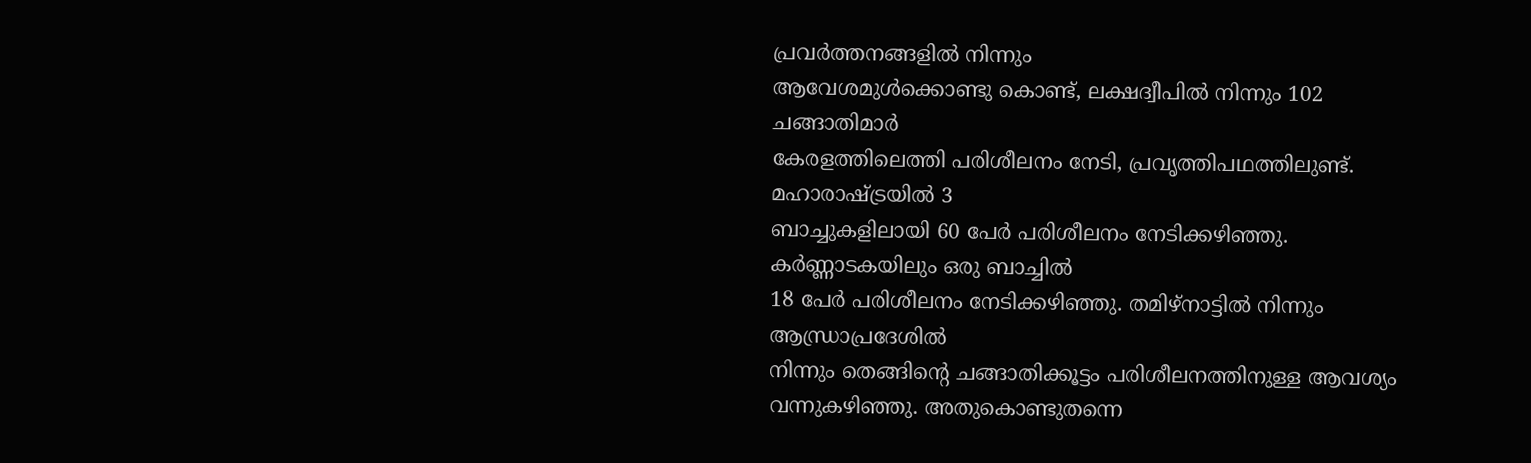പ്രവർത്തനങ്ങളിൽ നിന്നും
ആവേശമുൾക്കൊണ്ടു കൊണ്ട്‌, ലക്ഷദ്വീപിൽ നിന്നും 102 ചങ്ങാതിമാർ
കേരളത്തിലെത്തി പരിശീലനം നേടി, പ്രവൃത്തിപഥത്തിലുണ്ട്‌. മഹാരാഷ്ട്രയിൽ 3
ബാച്ചുകളിലായി 60 പേർ പരിശീലനം നേടിക്കഴിഞ്ഞു. കർണ്ണാടകയിലും ഒരു ബാച്ചിൽ
18 പേർ പരിശീലനം നേടിക്കഴിഞ്ഞു. തമിഴ്‌നാട്ടിൽ നിന്നും ആന്ധ്രാപ്രദേശിൽ
നിന്നും തെങ്ങിന്റെ ചങ്ങാതിക്കൂട്ടം പരിശീലനത്തിനുള്ള ആവശ്യം
വന്നുകഴിഞ്ഞു. അതുകൊണ്ടുതന്നെ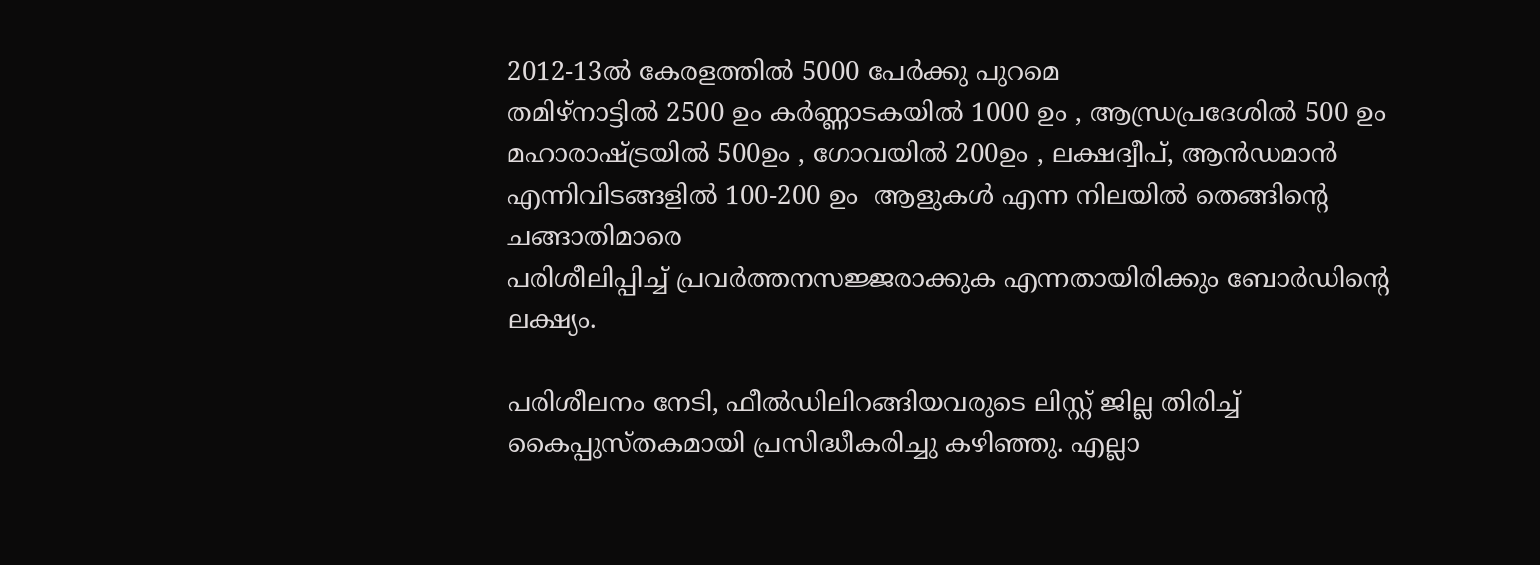2012-13ൽ കേരളത്തിൽ 5000 പേർക്കു പുറമെ
തമിഴ്‌നാട്ടിൽ 2500 ഉം കർണ്ണാടകയിൽ 1000 ഉം , ആന്ധ്രപ്രദേശിൽ 500 ഉം
മഹാരാഷ്ട്രയിൽ 500ഉം , ഗോവയിൽ 200ഉം , ലക്ഷദ്വീപ്‌, ആൻഡമാൻ
എന്നിവിടങ്ങളിൽ 100-200 ഉം  ആളുകൾ എന്ന നിലയിൽ തെങ്ങിന്റെ ചങ്ങാതിമാരെ
പരിശീലിപ്പിച്ച്‌ പ്രവർത്തനസജ്ജരാക്കുക എന്നതായിരിക്കും ബോർഡിന്റെ
ലക്ഷ്യം.

പരിശീലനം നേടി, ഫീൽഡിലിറങ്ങിയവരുടെ ലിസ്റ്റ്‌ ജില്ല തിരിച്ച്‌
കൈപ്പുസ്തകമായി പ്രസിദ്ധീകരിച്ചു കഴിഞ്ഞു. എല്ലാ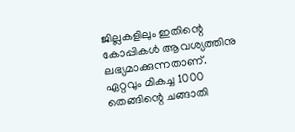ജില്ലകളിലും ഇതിന്റെ
കോപ്പികൾ ആവശ്യത്തിനു ലഭ്യമാക്കുന്നതാണ്‌.
ഏറ്റവും മികച്ച 1000 തെങ്ങിന്റെ ചങ്ങാതി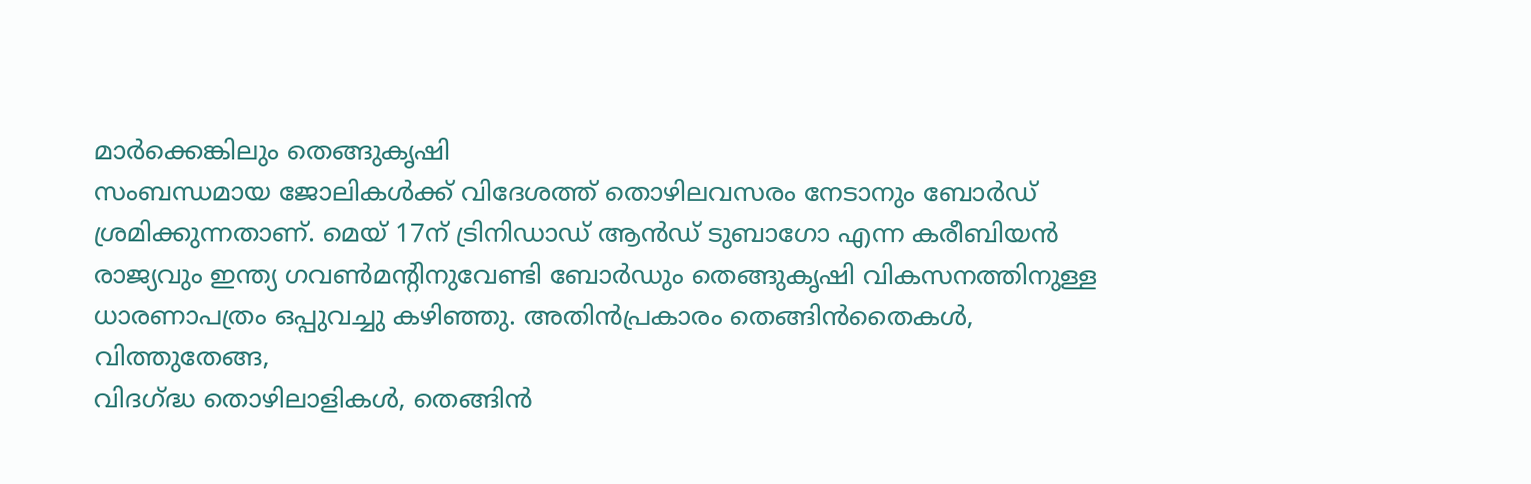മാർക്കെങ്കിലും തെങ്ങുകൃഷി
സംബന്ധമായ ജോലികൾക്ക്‌ വിദേശത്ത്‌ തൊഴിലവസരം നേടാനും ബോർഡ്‌
ശ്രമിക്കുന്നതാണ്‌. മെയ്‌ 17ന്‌ ട്രിനിഡാഡ്‌ ആൻഡ്‌ ടുബാഗോ എന്ന കരീബിയൻ
രാജ്യവും ഇന്ത്യ ഗവണ്‍മന്റിനുവേണ്ടി ബോർഡും തെങ്ങുകൃഷി വികസനത്തിനുള്ള
ധാരണാപത്രം ഒപ്പുവച്ചു കഴിഞ്ഞു. അതിൻപ്രകാരം തെങ്ങിൻതൈകൾ, വിത്തുതേങ്ങ,
വിദഗ്ദ്ധ തൊഴിലാളികൾ, തെങ്ങിൻ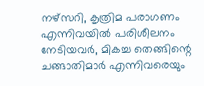നഴ്സറി, കൃത്രിമ പരാഗണം എന്നിവയിൽ പരിശീലനം
നേടിയവർ, മികച്ച തെങ്ങിന്റെ ചങ്ങാതിമാർ എന്നിവരെയും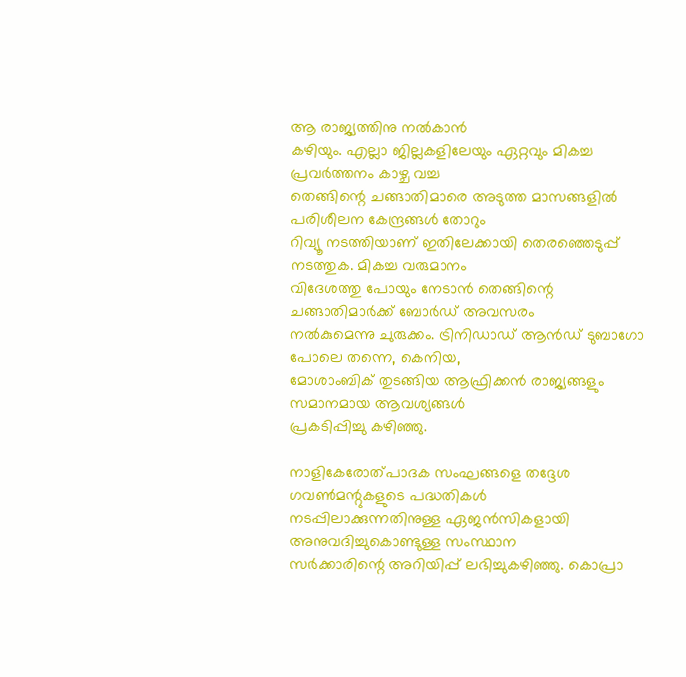ആ രാജ്യത്തിനു നൽകാൻ
കഴിയും. എല്ലാ ജില്ലകളിലേയും ഏറ്റവും മികച്ച പ്രവർത്തനം കാഴ്ച വച്ച
തെങ്ങിന്റെ ചങ്ങാതിമാരെ അടുത്ത മാസങ്ങളിൽ പരിശീലന കേന്ദ്രങ്ങൾ തോറും
റിവ്യൂ നടത്തിയാണ്‌ ഇതിലേക്കായി തെരഞ്ഞെടുപ്പ്‌ നടത്തുക. മികച്ച വരുമാനം
വിദേശത്തു പോയും നേടാൻ തെങ്ങിന്റെ ചങ്ങാതിമാർക്ക്‌ ബോർഡ്‌ അവസരം
നൽകുമെന്നു ചുരുക്കം. ട്രിനിഡാഡ്‌ ആൻഡ്‌ ടുബാഗോ പോലെ തന്നെ, കെനിയ,
മോശാംബിക്‌ തുടങ്ങിയ ആഫ്രിക്കൻ രാജ്യങ്ങളും സമാനമായ ആവശ്യങ്ങൾ
പ്രകടിപ്പിച്ചു കഴിഞ്ഞു.

നാളികേരോത്പാദക സംഘങ്ങളെ തദ്ദേശ ഗവണ്‍മന്റുകളുടെ പദ്ധതികൾ
നടപ്പിലാക്കുന്നതിനുള്ള ഏജൻസികളായി അനുവദിച്ചുകൊണ്ടുള്ള സംസ്ഥാന
സർക്കാരിന്റെ അറിയിപ്പ്‌ ലഭിച്ചുകഴിഞ്ഞു. കൊപ്രാ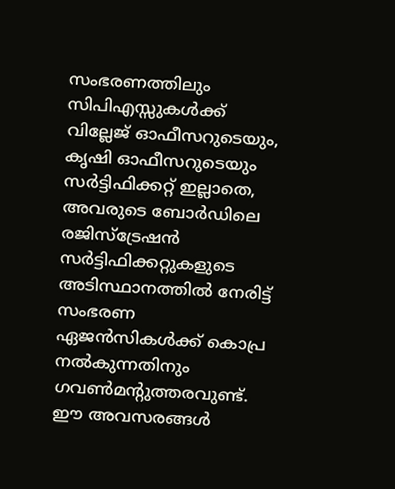സംഭരണത്തിലും
സിപിഎസ്സുകൾക്ക്‌ വില്ലേജ്‌ ഓഫീസറുടെയും, കൃഷി ഓഫീസറുടെയും
സർട്ടിഫിക്കറ്റ്‌ ഇല്ലാതെ, അവരുടെ ബോർഡിലെ രജിസ്ട്രേഷൻ
സർട്ടിഫിക്കറ്റുകളുടെ അടിസ്ഥാനത്തിൽ നേരിട്ട്‌ സംഭരണ ഏജൻസികൾക്ക്‌ കൊപ്ര
നൽകുന്നതിനും ഗവണ്‍മന്റുത്തരവുണ്ട്‌. ഈ അവസരങ്ങൾ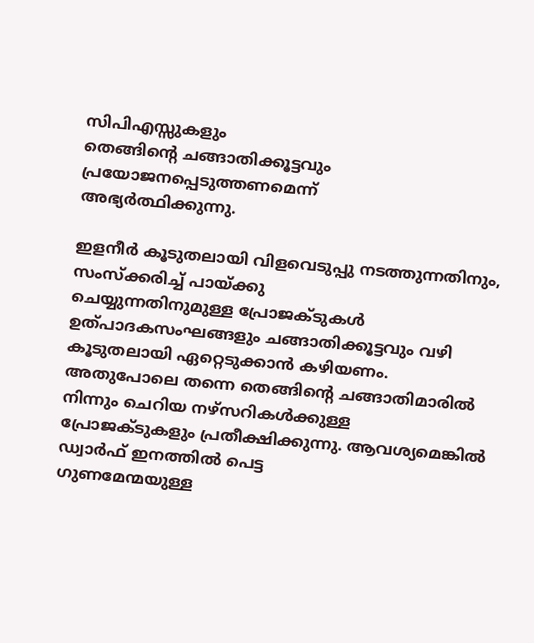സിപിഎസ്സുകളും
തെങ്ങിന്റെ ചങ്ങാതിക്കൂട്ടവും പ്രയോജനപ്പെടുത്തണമെന്ന്‌
അഭ്യർത്ഥിക്കുന്നു.

ഇളനീർ കൂടുതലായി വിളവെടുപ്പു നടത്തുന്നതിനും, സംസ്ക്കരിച്ച്‌ പായ്ക്കു
ചെയ്യുന്നതിനുമുള്ള പ്രോജക്ടുകൾ ഉത്പാദകസംഘങ്ങളും ചങ്ങാതിക്കൂട്ടവും വഴി
കൂടുതലായി ഏറ്റെടുക്കാൻ കഴിയണം.
അതുപോലെ തന്നെ തെങ്ങിന്റെ ചങ്ങാതിമാരിൽ നിന്നും ചെറിയ നഴ്സറികൾക്കുള്ള
പ്രോജക്ടുകളും പ്രതീക്ഷിക്കുന്നു. ആവശ്യമെങ്കിൽ ഡ്വാർഫ്‌ ഇനത്തിൽ പെട്ട
ഗുണമേന്മയുള്ള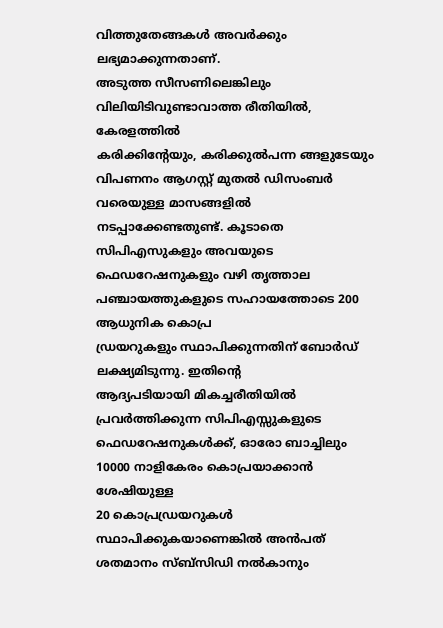വിത്തുതേങ്ങകൾ അവർക്കും ലഭ്യമാക്കുന്നതാണ്‌.
അടുത്ത സീസണിലെങ്കിലും വിലിയിടിവുണ്ടാവാത്ത രീതിയിൽ, കേരളത്തിൽ
കരിക്കിന്റേയും, കരിക്കുൽപന്ന ങ്ങളുടേയും വിപണനം ആഗസ്റ്റ്‌ മുതൽ ഡിസംബർ
വരെയുള്ള മാസങ്ങളിൽ നടപ്പാക്കേണ്ടതുണ്ട്‌. കൂടാതെ സിപിഎസുകളും അവയുടെ
ഫെഡറേഷനുകളും വഴി തൃത്താല പഞ്ചായത്തുകളുടെ സഹായത്തോടെ 200 ആധുനിക കൊപ്ര
ഡ്രയറുകളും സ്ഥാപിക്കുന്നതിന്‌ ബോർഡ്‌ ലക്ഷ്യമിടുന്നു. ഇതിന്റെ
ആദ്യപടിയായി മികച്ചരീതിയിൽ പ്രവർത്തിക്കുന്ന സിപിഎസ്സുകളുടെ
ഫെഡറേഷനുകൾക്ക്‌, ഓരോ ബാച്ചിലും 10000 നാളികേരം കൊപ്രയാക്കാൻ ശേഷിയുള്ള
20 കൊപ്രഡ്രയറുകൾ സ്ഥാപിക്കുകയാണെങ്കിൽ അൻപത്‌ ശതമാനം സ്ബ്സിഡി നൽകാനും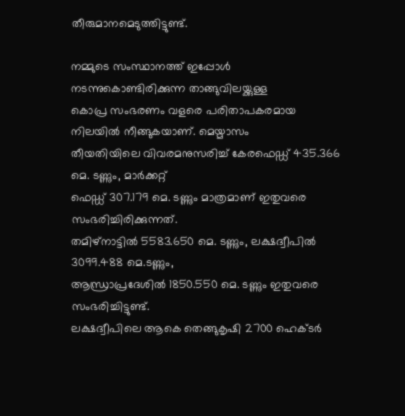തീരുമാനമെടുത്തിട്ടുണ്ട്‌.

നമ്മുടെ സംസ്ഥാനത്ത്‌ ഇപ്പോൾ നടന്നുകൊണ്ടിരിക്കുന്ന താങ്ങുവിലയ്ക്കുള്ള
കൊപ്ര സംഭരണം വളരെ പരിതാപകരമായ നിലയിൽ നീങ്ങുകയാണ്‌. മെയ്മാസം
തീയതിയിലെ വിവരമനുസരിച്ച്‌ കേരഫെഡ്ഡ്‌ 435.366 മെ. ടണ്ണും, മാർക്കറ്റ്‌
ഫെഡ്ഡ്‌ 307.179 മെ. ടണ്ണും മാത്രമാണ്‌ ഇതുവരെ സംഭരിച്ചിരിക്കുന്നത്‌.
തമിഴ്‌നാട്ടിൽ 5583.650 മെ. ടണ്ണും, ലക്ഷദ്വീപിൽ 3099.488 മെ.ടണ്ണും,
ആന്ധ്രാപ്രദേശിൽ 1850.550 മെ. ടണ്ണും ഇതുവരെ സംഭരിച്ചിട്ടുണ്ട്‌.
ലക്ഷദ്വീപിലെ ആകെ തെങ്ങുകൃഷി 2700 ഹെക്ടർ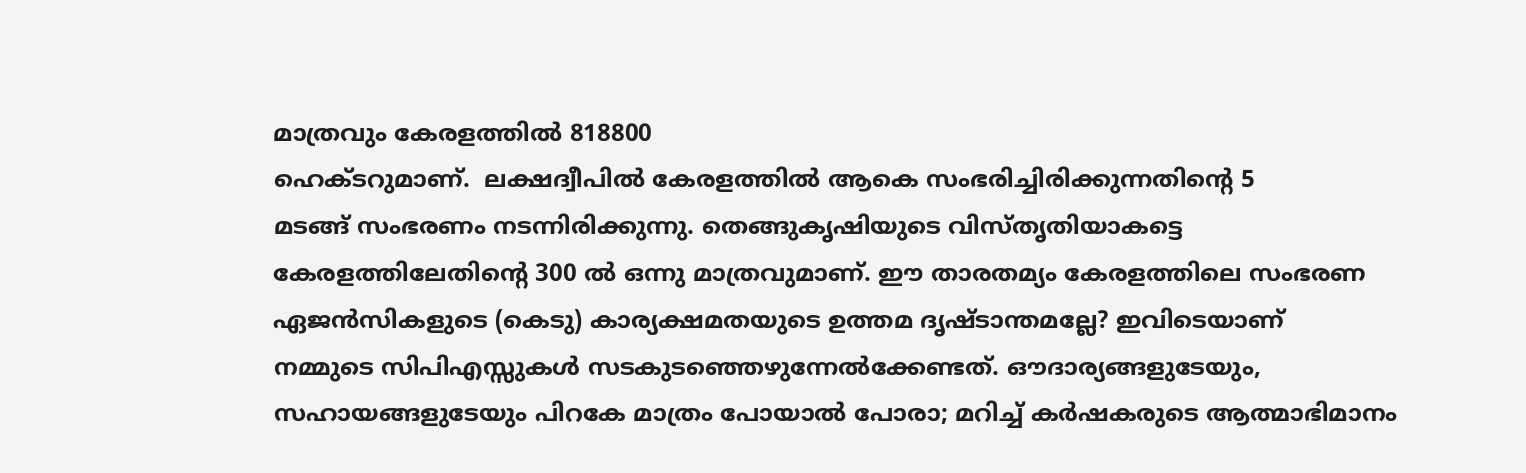മാത്രവും കേരളത്തിൽ 818800
ഹെക്ടറുമാണ്‌.  ലക്ഷദ്വീപിൽ കേരളത്തിൽ ആകെ സംഭരിച്ചിരിക്കുന്നതിന്റെ 5
മടങ്ങ്‌ സംഭരണം നടന്നിരിക്കുന്നു. തെങ്ങുകൃഷിയുടെ വിസ്തൃതിയാകട്ടെ
കേരളത്തിലേതിന്റെ 300 ൽ ഒന്നു മാത്രവുമാണ്‌. ഈ താരതമ്യം കേരളത്തിലെ സംഭരണ
ഏജൻസികളുടെ (കെടു) കാര്യക്ഷമതയുടെ ഉത്തമ ദൃഷ്ടാന്തമല്ലേ? ഇവിടെയാണ്‌
നമ്മുടെ സിപിഎസ്സുകൾ സടകുടഞ്ഞെഴുന്നേൽക്കേണ്ടത്‌. ഔദാര്യങ്ങളുടേയും,
സഹായങ്ങളുടേയും പിറകേ മാത്രം പോയാൽ പോരാ; മറിച്ച്‌ കർഷകരുടെ ആത്മാഭിമാനം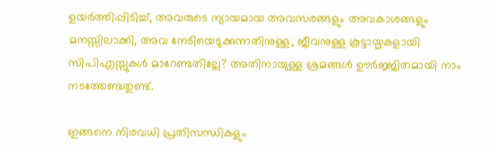ഉയർത്തിപ്പിടിച്ച്‌, അവരുടെ ന്യായമായ അവസരങ്ങളും അവകാശങ്ങളും
മനസ്സിലാക്കി, അവ നേടിയെടുക്കുന്നതിനുള്ള, ജീവനുള്ള കൂട്ടായ്മകളായി
സിപിഎസ്സുകൾ മാറേണ്ടതില്ലേ? അതിനായുള്ള ശ്രമങ്ങൾ ഊർജ്ജിതമായി നാം
നടത്തേണ്ടതുണ്ട്‌.

ഇങ്ങനെ നിരവധി പ്രതിസന്ധികളും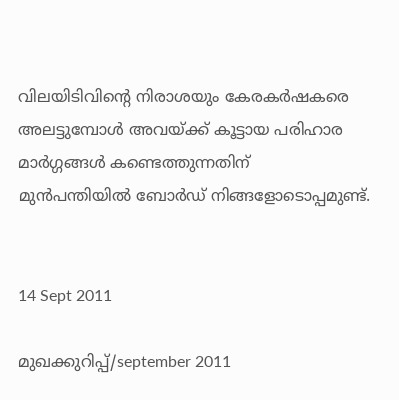വിലയിടിവിന്റെ നിരാശയും കേരകർഷകരെ
അലട്ടുമ്പോൾ അവയ്ക്ക്‌ കൂട്ടായ പരിഹാര മാർഗ്ഗങ്ങൾ കണ്ടെത്തുന്നതിന്‌
മുൻപന്തിയിൽ ബോർഡ്‌ നിങ്ങളോടൊപ്പമുണ്ട്‌.


14 Sept 2011

മുഖക്കുറിപ്പ്/september 2011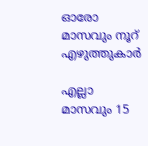ഓരോ മാസവും നൂറ് എഴുത്തുകാർ

എല്ലാ മാസവും 15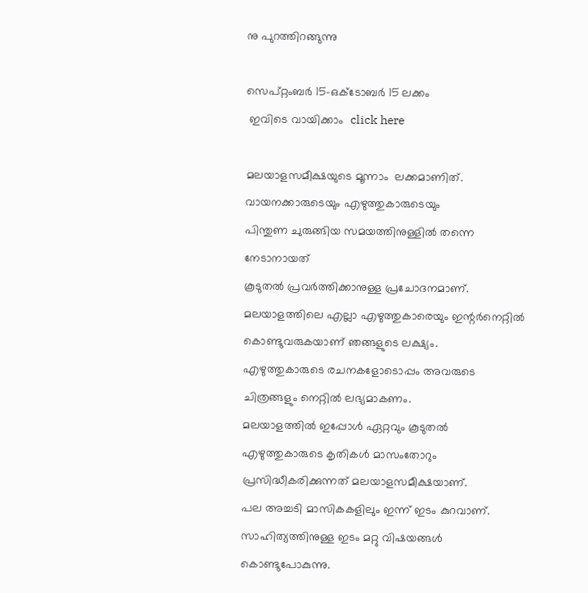നു പുറത്തിറങ്ങുന്നു

സെപ്റ്റംബർ 15-ഒക്ടോബർ 15 ലക്കം
 ഇവിടെ വായിക്കാം  click here

മലയാളസമീക്ഷയുടെ മൂന്നാം  ലക്കമാണിത്.
വായനക്കാരുടെയും എഴുത്തുകാരുടെയും
പിന്തുണ ചുരുങ്ങിയ സമയത്തിനുള്ളിൽ തന്നെ നേടാനായത്
കൂടുതൽ പ്രവർത്തിക്കാനുള്ള പ്രചോദനമാണ്.
മലയാളത്തിലെ എല്ലാ എഴുത്തുകാരെയും ഇന്റർനെറ്റിൽ
കൊണ്ടുവരുകയാണ് ഞങ്ങളുടെ ലക്ഷ്യം.
എഴുത്തുകാരുടെ രചനകളോടൊപ്പം അവരുടെ ചിത്രങ്ങളും നെറ്റിൽ ലഭ്യമാകണം.
മലയാളത്തിൽ ഇപ്പോൾ ഏറ്റവും കൂടുതൽ
എഴുത്തുകാരുടെ കൃതികൾ മാസംതോറും പ്രസിദ്ധീകരിക്കുന്നത് മലയാളസമീക്ഷയാണ്.
പല അച്ചടി മാസികകളിലും ഇന്ന് ഇടം കുറവാണ്.
സാഹിത്യത്തിനുള്ള ഇടം മറ്റു വിഷയങ്ങൾ കൊണ്ടുപോകുന്നു.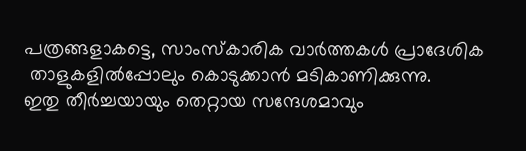പത്രങ്ങളാകട്ടെ, സാംസ്കാരിക വാർത്തകൾ പ്രാദേശിക
 താളുകളിൽപ്പോലും കൊടുക്കാൻ മടികാണിക്കുന്നു.
ഇതു തീർച്ചയായും തെറ്റായ സന്ദേശമാവും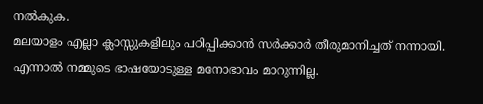നൽകുക.
മലയാളം എല്ലാ ക്ലാസ്സുകളിലും പഠിപ്പിക്കാൻ സർക്കാർ തീരുമാനിച്ചത് നന്നായി.
എന്നാൽ നമ്മുടെ ഭാഷയോടുള്ള മനോഭാവം മാറുന്നില്ല.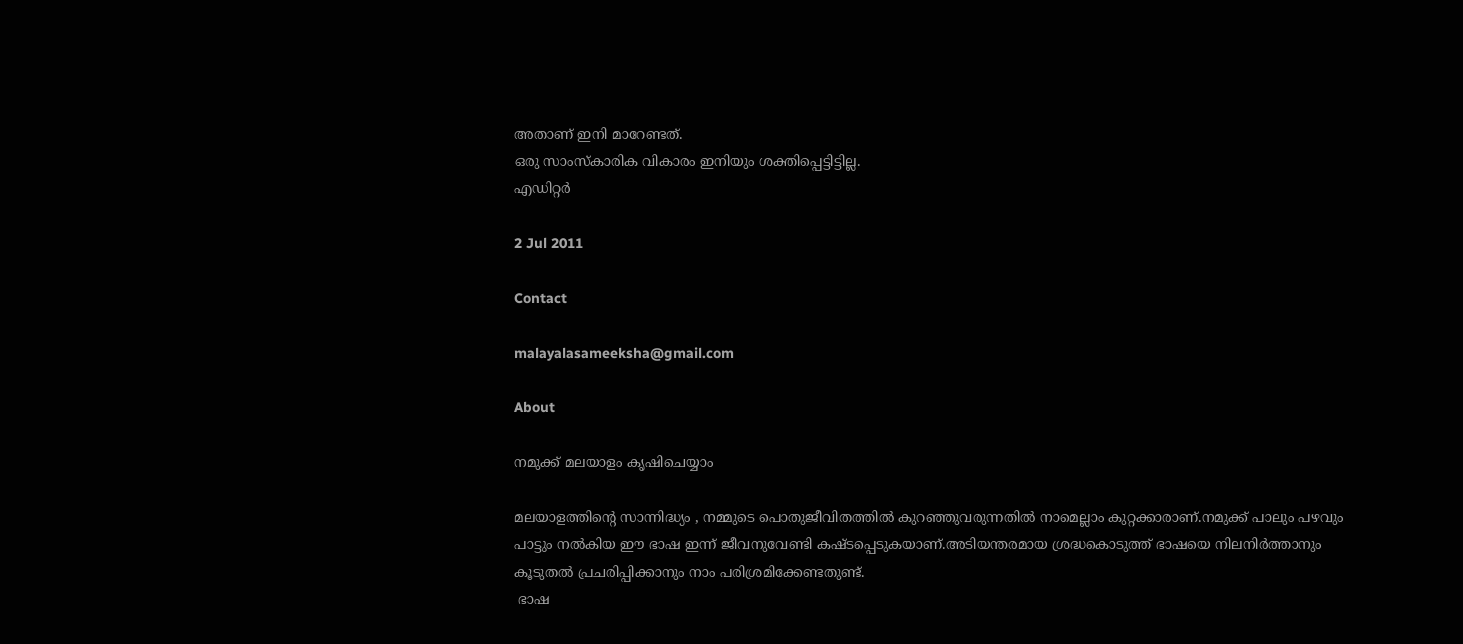അതാണ് ഇനി മാറേണ്ടത്.
ഒരു സാംസ്കാരിക വികാരം ഇനിയും ശക്തിപ്പെട്ടിട്ടില്ല.
എഡിറ്റർ

2 Jul 2011

Contact

malayalasameeksha@gmail.com

About

നമുക്ക് മലയാളം കൃഷിചെയ്യാം

മലയാളത്തിന്റെ സാന്നിദ്ധ്യം , നമ്മുടെ പൊതുജീവിതത്തിൽ കുറഞ്ഞുവരുന്നതിൽ നാമെല്ലാം കുറ്റക്കാരാണ്‌.നമുക്ക് പാലും പഴവും പാട്ടും നൽകിയ ഈ ഭാഷ ഇന്ന് ജീവനുവേണ്ടി കഷ്ടപ്പെടുകയാണ്‌.അടിയന്തരമായ ശ്രദ്ധകൊടുത്ത് ഭാഷയെ നിലനിർത്താനും കൂടുതൽ പ്രചരിപ്പിക്കാനും നാം പരിശ്രമിക്കേണ്ടതുണ്ട്.
 ഭാഷ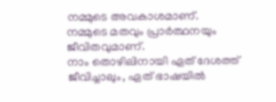നമ്മുടെ അവകാശമാണ്‌.
നമ്മുടെ മതവും പ്രാർത്ഥനയും ജീവിതവുമാണ്‌.
നാം തൊഴിലിനായി ഏത് ദേശത്ത് ജീവിച്ചാലും, ഏത് ഭാഷയിൽ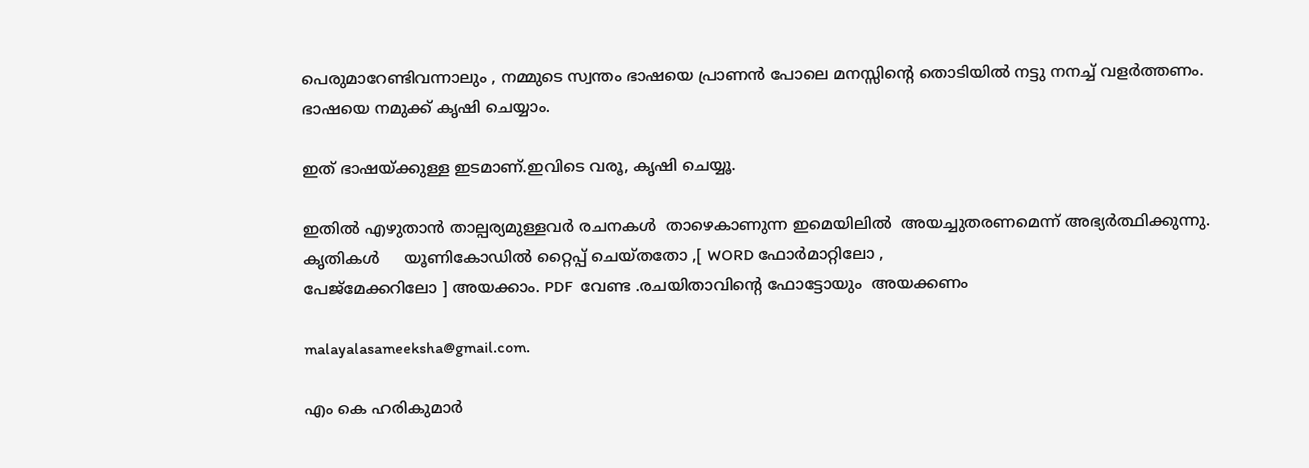പെരുമാറേണ്ടിവന്നാലും , നമ്മുടെ സ്വന്തം ഭാഷയെ പ്രാണൻ പോലെ മനസ്സിന്റെ തൊടിയിൽ നട്ടു നനച്ച് വളർത്തണം.
ഭാഷയെ നമുക്ക് കൃഷി ചെയ്യാം.

ഇത് ഭാഷയ്ക്കുള്ള ഇടമാണ്‌.ഇവിടെ വരൂ, കൃഷി ചെയ്യൂ.

ഇതിൽ എഴുതാൻ താല്പര്യമുള്ളവർ രചനകൾ  താഴെകാണുന്ന ഇമെയിലിൽ  അയച്ചുതരണമെന്ന് അഭ്യർത്ഥിക്കുന്നു.
കൃതികൾ     യൂണികോഡിൽ റ്റൈപ്പ് ചെയ്തതോ ,[ WORD ഫോർമാറ്റിലോ ,
പേജ്മേക്കറിലോ ] അയക്കാം. PDF  വേണ്ട .രചയിതാവിന്റെ ഫോട്ടോയും  അയക്കണം

malayalasameeksha@gmail.com.

എം കെ ഹരികുമാർ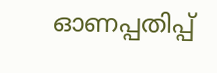ഓണപ്പതിപ്പ്‌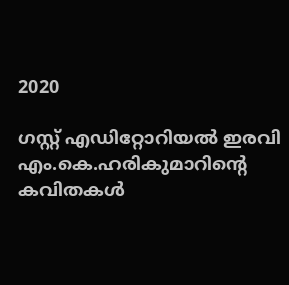2020

ഗസ്റ്റ് എഡിറ്റോറിയൽ ഇരവി       എം.കെ.ഹരികുമാറിൻ്റെ കവിതകൾ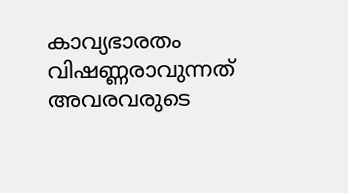കാവ്യഭാരതം വിഷണ്ണരാവുന്നത് അവരവരുടെ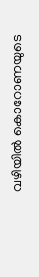വഴിയിൽ കൊറോണയുടെ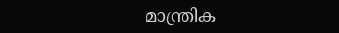മാന്ത്രിക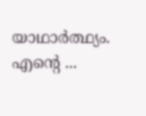യാഥാർത്ഥ്യം. എന്റെ ...